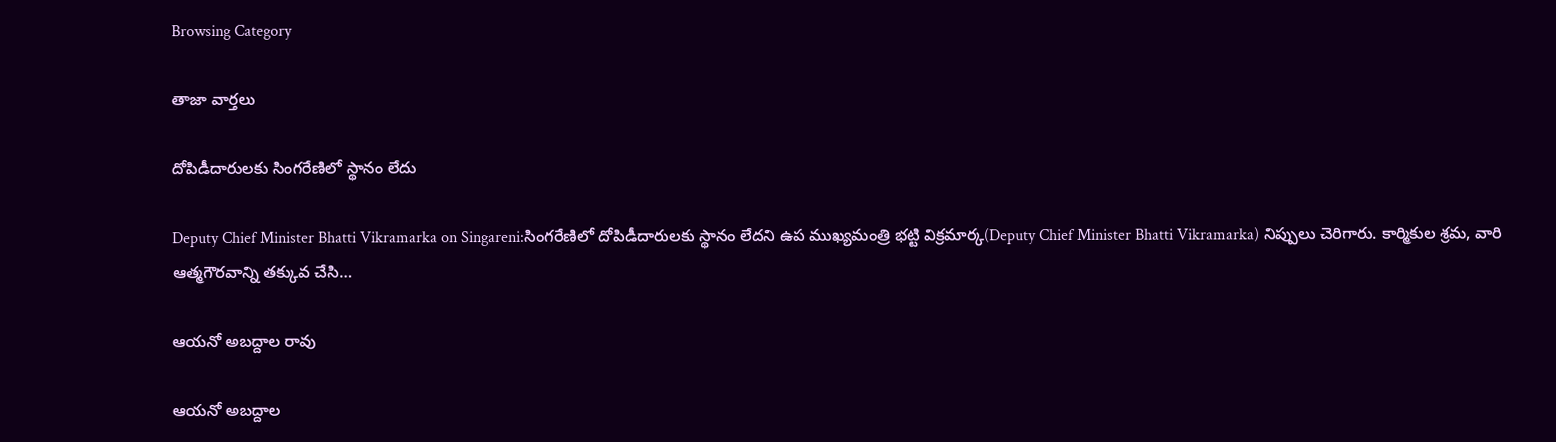Browsing Category

తాజా వార్తలు

దోపిడీదారుల‌కు సింగ‌రేణిలో స్థానం లేదు

Deputy Chief Minister Bhatti Vikramarka on Singareni:సింగరేణిలో దోపిడీదారుల‌కు స్థానం లేద‌ని ఉప ముఖ్యమంత్రి భట్టి విక్రమార్క(Deputy Chief Minister Bhatti Vikramarka) నిప్పులు చెరిగారు. కార్మికుల శ్రమ, వారి ఆత్మగౌరవాన్ని తక్కువ చేసి…

ఆయ‌నో అబ‌ద్దాల రావు

ఆయ‌నో అబ‌ద్దాల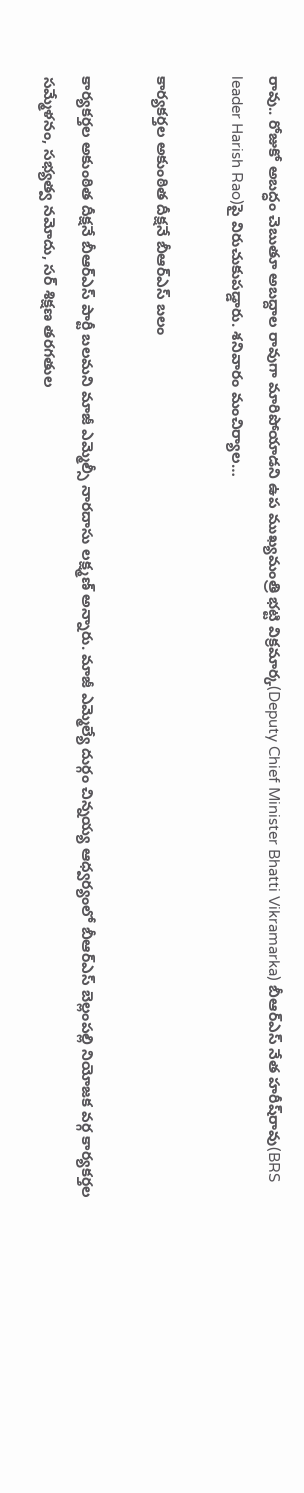రావు.. రోజుకో అబ‌ద్ధం చెబుతూ అబ‌ద్దాల రావుగా మారిపోయాడ‌ని ఉప ముఖ్య‌మంత్రి భ‌ట్టి విక్ర‌మార్క(Deputy Chief Minister Bhatti Vikramarka) బీఆర్ఎస్ నేత హ‌రీష్‌రావు(BRS leader Harish Rao)పై విరుచుకుప‌డ్డారు. శనివారం మంచిర్యాల…

కార్యకర్తల అకుంఠిత దీక్ష‌నే బీఆర్ఎస్ బ‌లం

కార్యకర్తల అకుంఠిత దీక్ష‌నే బీఆర్ఎస్ పార్టీ బలమని మాజీ ఎమ్మెల్సీ నారదాసు లక్ష్మణ్ అన్నారు. మాజీ ఎమ్మెల్యే దుర్గం చిన్న‌య్య ఆధ్వ‌ర్యంలో బీఆర్‌ఎస్ బెల్లంప‌ల్లి నియోజక వర్గ కార్యకర్తల సమ్మేళనం, సభ్యత్వ నమోదు, సర్‌ శిక్షణ తరగతుల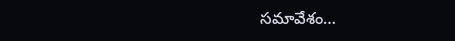సమావేశం…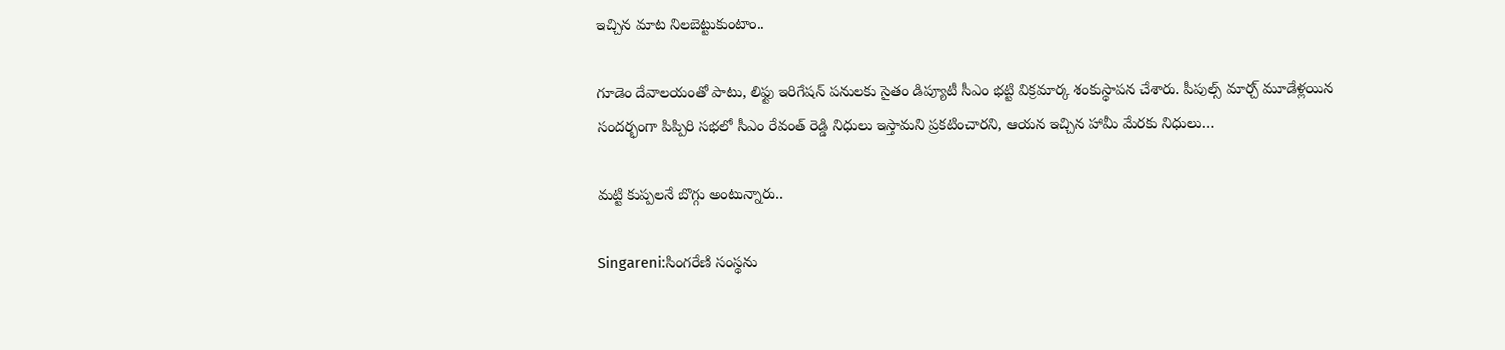ఇచ్చిన మాట నిల‌బెట్టుకుంటాం..

గూడెం దేవాల‌యంతో పాటు, లిఫ్టు ఇరిగేషన్ ప‌నుల‌కు సైతం డిప్యూటీ సీఎం భట్టి విక్రమార్క శంకుస్థాప‌న చేశారు. పీపుల్స్ మార్చ్ మూడేళ్లయిన సందర్భంగా పిప్పిరి సభలో సీఎం రేవంత్ రెడ్డి నిధులు ఇస్తామని ప్రకటించారని, ఆయ‌న ఇచ్చిన హామీ మేర‌కు నిధులు…

మ‌ట్టి కుప్ప‌ల‌నే బొగ్గు అంటున్నారు..

Singareni:సింగరేణి సంస్థను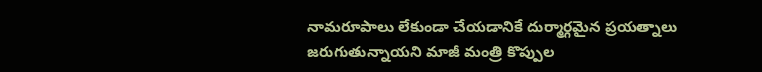నామరూపాలు లేకుండా చేయడానికే దుర్మార్గమైన ప్రయత్నాలు జరుగుతున్నాయని మాజీ మంత్రి కొప్పుల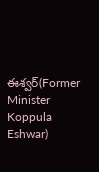ఈశ్వర్‌(Former Minister Koppula Eshwar)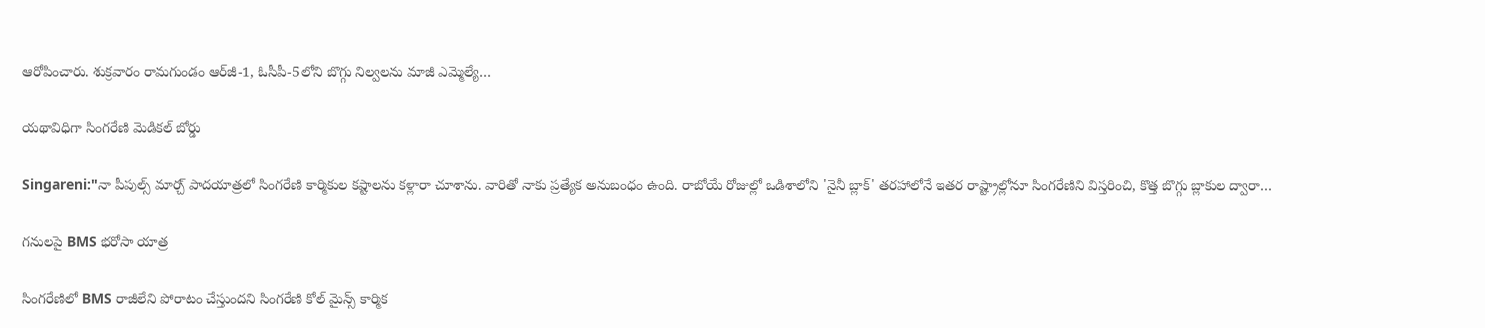ఆరోపించారు. శుక్రవారం రామగుండం ఆర్‌జీ-1, ఓసీపీ-5లోని బొగ్గు నిల్వలను మాజీ ఎమ్మెల్యే…

యథావిధిగా సింగరేణి మెడికల్ బోర్డు

Singareni:"నా పీపుల్స్ మార్చ్ పాదయాత్రలో సింగరేణి కార్మికుల కష్టాలను కళ్లారా చూశాను. వారితో నాకు ప్రత్యేక అనుబంధం ఉంది. రాబోయే రోజుల్లో ఒడిశాలోని 'నైనీ బ్లాక్' తరహాలోనే ఇతర రాష్ట్రాల్లోనూ సింగరేణిని విస్తరించి, కొత్త బొగ్గు బ్లాకుల ద్వారా…

గనులపై BMS భరోసా యాత్ర

సింగరేణిలో BMS రాజీలేని పోరాటం చేస్తుంద‌ని సింగరేణి కోల్ మైన్స్ కార్మిక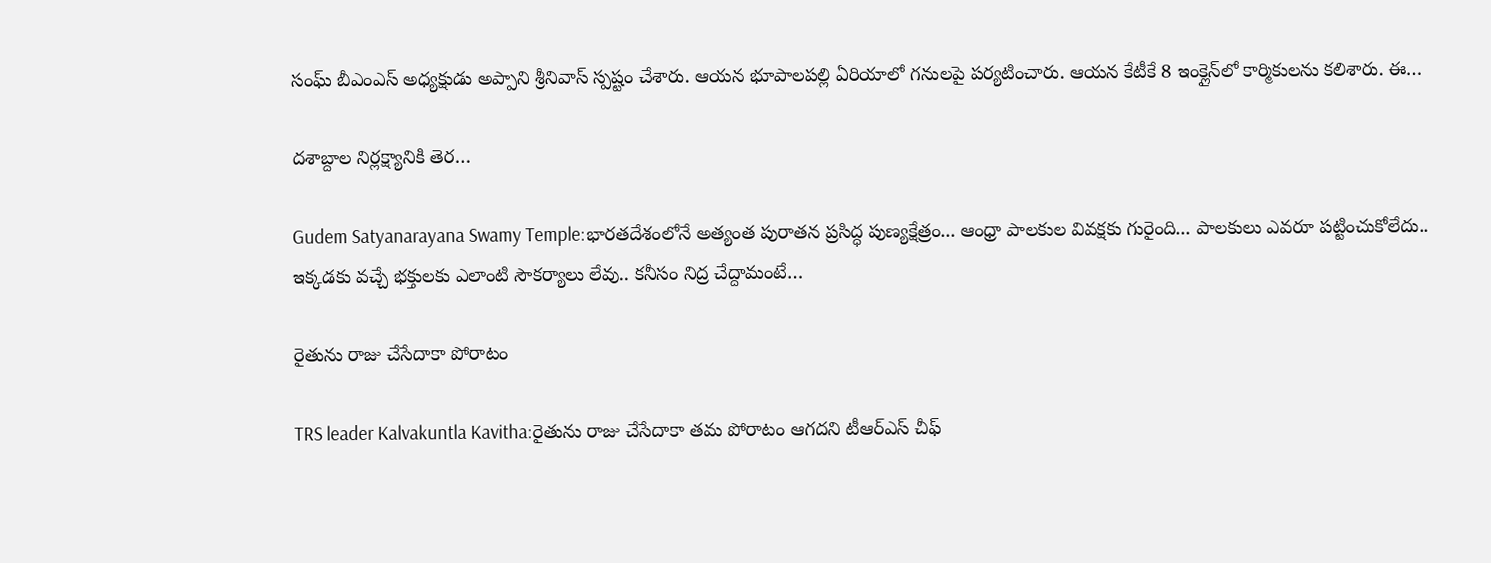సంఘ్ బీఎంఎస్‌ అధ్యక్షుడు అప్పాని శ్రీ‌నివాస్ స్ప‌ష్టం చేశారు. ఆయ‌న భూపాల‌ప‌ల్లి ఏరియాలో గ‌నుల‌పై ప‌ర్య‌టించారు. ఆయ‌న కేటీకే 8 ఇంక్లైన్‌లో కార్మికుల‌ను క‌లిశారు. ఈ…

దశాబ్దాల నిర్లక్ష్యానికి తెర…

Gudem Satyanarayana Swamy Temple:భారతదేశంలోనే అత్యంత పురాతన ప్రసిద్ధ పుణ్యక్షేత్రం... ఆంధ్రా పాల‌కుల వివ‌క్ష‌కు గురైంది... పాల‌కులు ఎవ‌రూ ప‌ట్టించుకోలేదు.. ఇక్క‌డ‌కు వ‌చ్చే భ‌క్తుల‌కు ఎలాంటి సౌక‌ర్యాలు లేవు.. క‌నీసం నిద్ర చేద్దామంటే…

రైతును రాజు చేసేదాకా పోరాటం

TRS leader Kalvakuntla Kavitha:రైతును రాజు చేసేదాకా త‌మ పోరాటం ఆగ‌ద‌ని టీఆర్ఎస్ చీఫ్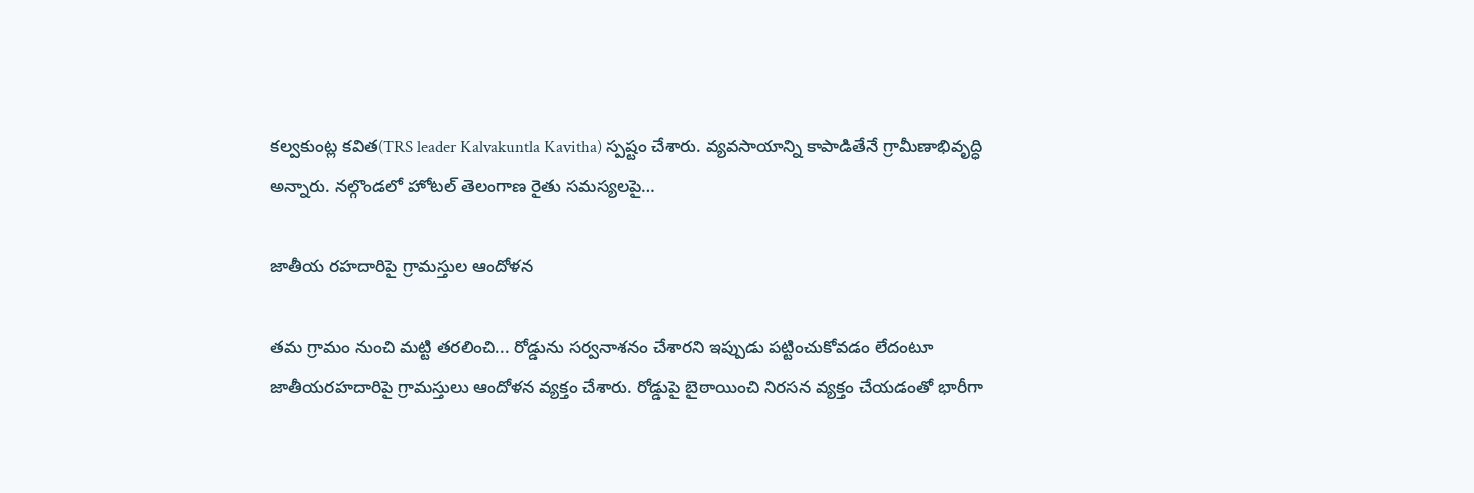కల్వకుంట్ల కవిత(TRS leader Kalvakuntla Kavitha) స్ప‌ష్టం చేశారు. వ్య‌వ‌సాయాన్ని కాపాడితేనే గ్రామీణాభివృద్ధి అన్నారు. నల్గొండలో హోటల్ తెలంగాణ రైతు సమస్యలపై…

జాతీయ ర‌హ‌దారిపై గ్రామ‌స్తుల ఆందోళ‌న

త‌మ గ్రామం నుంచి మ‌ట్టి త‌ర‌లించి... రోడ్డును స‌ర్వ‌నాశ‌నం చేశార‌ని ఇప్పుడు ప‌ట్టించుకోవ‌డం లేదంటూ జాతీయ‌ర‌హ‌దారిపై గ్రామ‌స్తులు ఆందోళ‌న వ్య‌క్తం చేశారు. రోడ్డుపై బైఠాయించి నిర‌స‌న వ్య‌క్తం చేయ‌డంతో భారీగా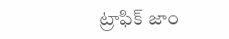ట్రాఫిక్ జాం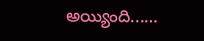అయ్యింది...…